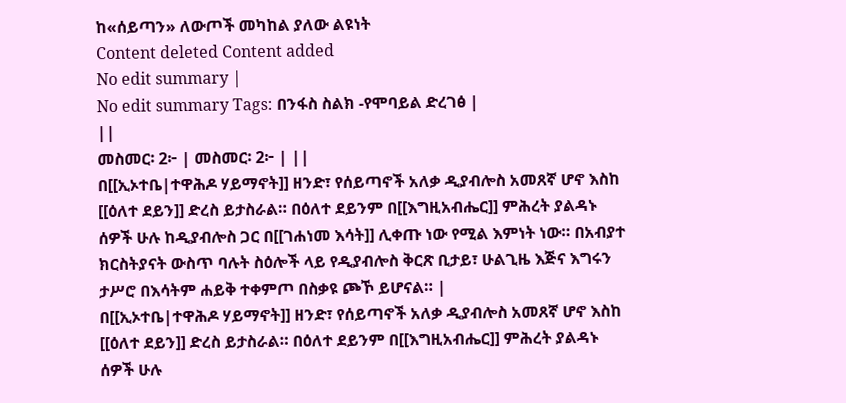ከ«ሰይጣን» ለውጦች መካከል ያለው ልዩነት
Content deleted Content added
No edit summary |
No edit summary Tags: በንፋስ ስልክ -የሞባይል ድረገፅ |
||
መስመር፡ 2፦ | መስመር፡ 2፦ | ||
በ[[ኢኦተቤ|ተዋሕዶ ሃይማኖት]] ዘንድ፣ የሰይጣኖች አለቃ ዲያብሎስ አመጸኛ ሆኖ እስከ [[ዕለተ ደይን]] ድረስ ይታስራል። በዕለተ ደይንም በ[[እግዚአብሔር]] ምሕረት ያልዳኑ ሰዎች ሁሉ ከዲያብሎስ ጋር በ[[ገሐነመ እሳት]] ሊቀጡ ነው የሚል እምነት ነው። በአብያተ ክርስትያናት ውስጥ ባሉት ስዕሎች ላይ የዲያብሎስ ቅርጽ ቢታይ፣ ሁልጊዜ እጅና እግሩን ታሥሮ በእሳትም ሐይቅ ተቀምጦ በስቃዩ ጮኾ ይሆናል። |
በ[[ኢኦተቤ|ተዋሕዶ ሃይማኖት]] ዘንድ፣ የሰይጣኖች አለቃ ዲያብሎስ አመጸኛ ሆኖ እስከ [[ዕለተ ደይን]] ድረስ ይታስራል። በዕለተ ደይንም በ[[እግዚአብሔር]] ምሕረት ያልዳኑ ሰዎች ሁሉ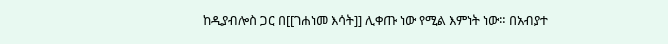ከዲያብሎስ ጋር በ[[ገሐነመ እሳት]] ሊቀጡ ነው የሚል እምነት ነው። በአብያተ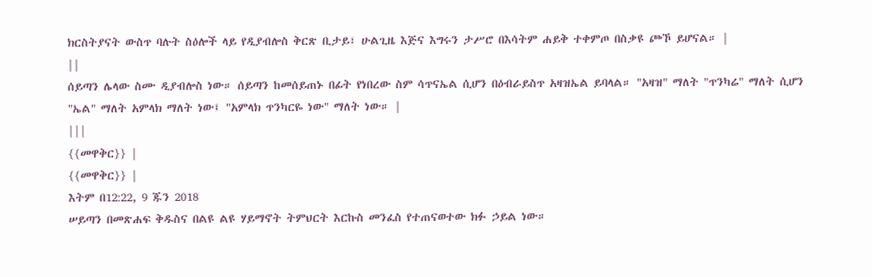ክርስትያናት ውስጥ ባሉት ስዕሎች ላይ የዲያብሎስ ቅርጽ ቢታይ፣ ሁልጊዜ እጅና እግሩን ታሥሮ በእሳትም ሐይቅ ተቀምጦ በስቃዩ ጮኾ ይሆናል። |
||
ሰይጣን ሌላው ስሙ ዲያብሎስ ነው። ሰይጣን ከመሰይጠኑ በፊት የነበረው ስም ሳጥናኤል ሲሆን በዕብራይስጥ አዛዝኤል ይባላል። "አዛዝ" ማለት "ጥንካሬ" ማለት ሲሆን "ኤል" ማለት አምላክ ማለት ነው፤ "አምላክ ጥንካርዬ ነው" ማለት ነው። |
|||
{{መዋቅር}} |
{{መዋቅር}} |
እትም በ12:22, 9 ጁን 2018
ሠይጣን በመጽሐፍ ቅዱስና በልዩ ልዩ ሃይማኖት ትምህርት እርኩስ መንፈስ የተጠናወተው ክፉ ኃይል ነው።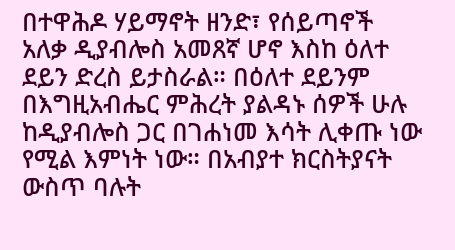በተዋሕዶ ሃይማኖት ዘንድ፣ የሰይጣኖች አለቃ ዲያብሎስ አመጸኛ ሆኖ እስከ ዕለተ ደይን ድረስ ይታስራል። በዕለተ ደይንም በእግዚአብሔር ምሕረት ያልዳኑ ሰዎች ሁሉ ከዲያብሎስ ጋር በገሐነመ እሳት ሊቀጡ ነው የሚል እምነት ነው። በአብያተ ክርስትያናት ውስጥ ባሉት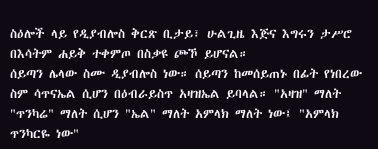ስዕሎች ላይ የዲያብሎስ ቅርጽ ቢታይ፣ ሁልጊዜ እጅና እግሩን ታሥሮ በእሳትም ሐይቅ ተቀምጦ በስቃዩ ጮኾ ይሆናል።
ሰይጣን ሌላው ስሙ ዲያብሎስ ነው። ሰይጣን ከመሰይጠኑ በፊት የነበረው ስም ሳጥናኤል ሲሆን በዕብራይስጥ አዛዝኤል ይባላል። "አዛዝ" ማለት "ጥንካሬ" ማለት ሲሆን "ኤል" ማለት አምላክ ማለት ነው፤ "አምላክ ጥንካርዬ ነው"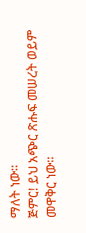ማለት ነው።
ጅምር! ይህ አጭር ጽሑፍ መሠረት ወይም መዋቅር ነው።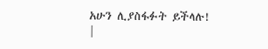አሁን ሊያስፋፉት ይችላሉ! |